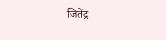जितेंद्र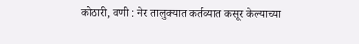कोठारी, वणी : नेर तालुक्यात कर्तव्यात कसूर केल्याच्या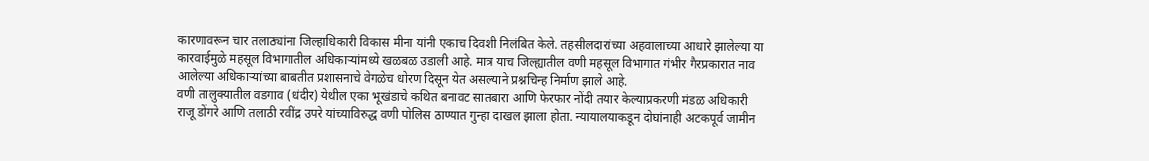कारणावरून चार तलाठ्यांना जिल्हाधिकारी विकास मीना यांनी एकाच दिवशी निलंबित केले. तहसीलदारांच्या अहवालाच्या आधारे झालेल्या या कारवाईमुळे महसूल विभागातील अधिकाऱ्यांमध्ये खळबळ उडाली आहे. मात्र याच जिल्ह्यातील वणी महसूल विभागात गंभीर गैरप्रकारात नाव आलेल्या अधिकाऱ्यांच्या बाबतीत प्रशासनाचे वेगळेच धोरण दिसून येत असल्याने प्रश्नचिन्ह निर्माण झाले आहे.
वणी तालुक्यातील वडगाव (धंदीर) येथील एका भूखंडाचे कथित बनावट सातबारा आणि फेरफार नोंदी तयार केल्याप्रकरणी मंडळ अधिकारी राजू डोंगरे आणि तलाठी रवींद्र उपरे यांच्याविरुद्ध वणी पोलिस ठाण्यात गुन्हा दाखल झाला होता. न्यायालयाकडून दोघांनाही अटकपूर्व जामीन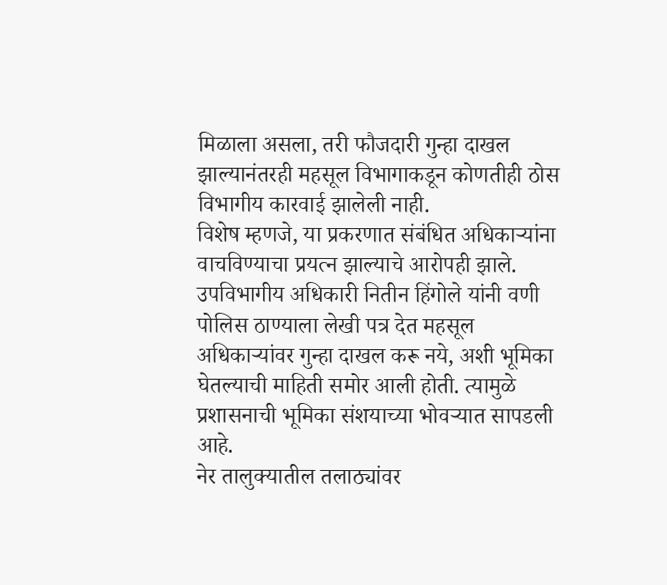मिळाला असला, तरी फौजदारी गुन्हा दाखल झाल्यानंतरही महसूल विभागाकडून कोणतीही ठोस विभागीय कारवाई झालेली नाही.
विशेष म्हणजे, या प्रकरणात संबंधित अधिकाऱ्यांना वाचविण्याचा प्रयत्न झाल्याचे आरोपही झाले. उपविभागीय अधिकारी नितीन हिंगोले यांनी वणी पोलिस ठाण्याला लेखी पत्र देत महसूल अधिकाऱ्यांवर गुन्हा दाखल करू नये, अशी भूमिका घेतल्याची माहिती समोर आली होती. त्यामुळे प्रशासनाची भूमिका संशयाच्या भोवऱ्यात सापडली आहे.
नेर तालुक्यातील तलाठ्यांवर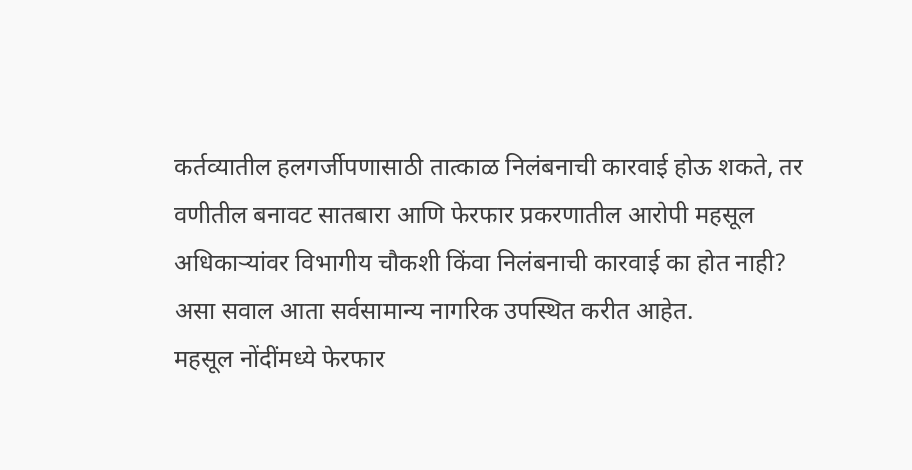कर्तव्यातील हलगर्जीपणासाठी तात्काळ निलंबनाची कारवाई होऊ शकते, तर वणीतील बनावट सातबारा आणि फेरफार प्रकरणातील आरोपी महसूल अधिकाऱ्यांवर विभागीय चौकशी किंवा निलंबनाची कारवाई का होत नाही? असा सवाल आता सर्वसामान्य नागरिक उपस्थित करीत आहेत.
महसूल नोंदींमध्ये फेरफार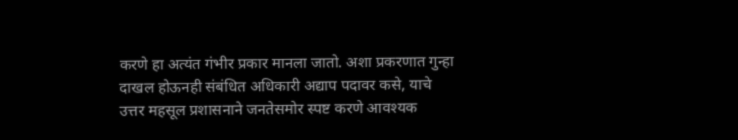करणे हा अत्यंत गंभीर प्रकार मानला जातो. अशा प्रकरणात गुन्हा दाखल होऊनही संबंधित अधिकारी अद्याप पदावर कसे, याचे उत्तर महसूल प्रशासनाने जनतेसमोर स्पष्ट करणे आवश्यक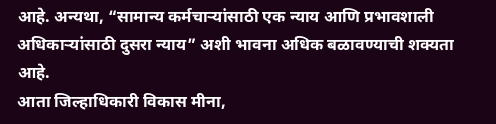आहे. अन्यथा, “सामान्य कर्मचाऱ्यांसाठी एक न्याय आणि प्रभावशाली अधिकाऱ्यांसाठी दुसरा न्याय” अशी भावना अधिक बळावण्याची शक्यता आहे.
आता जिल्हाधिकारी विकास मीना,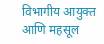विभागीय आयुक्त आणि महसूल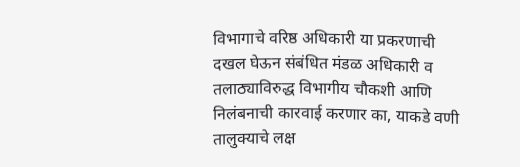विभागाचे वरिष्ठ अधिकारी या प्रकरणाची दखल घेऊन संबंधित मंडळ अधिकारी व तलाठ्याविरुद्ध विभागीय चौकशी आणि निलंबनाची कारवाई करणार का, याकडे वणी तालुक्याचे लक्ष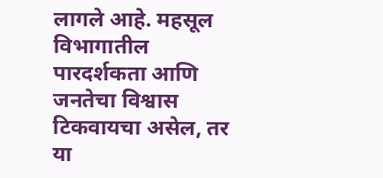लागले आहे. महसूल विभागातील पारदर्शकता आणि जनतेचा विश्वास टिकवायचा असेल, तर या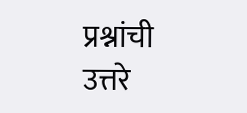प्रश्नांची उत्तरे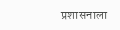प्रशासनाला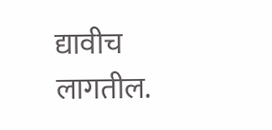द्यावीच लागतील.